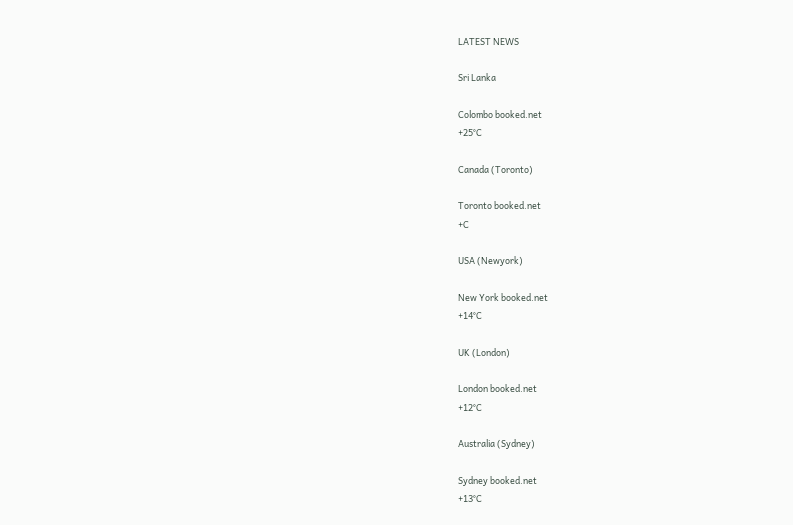LATEST NEWS

Sri Lanka

Colombo booked.net
+25°C

Canada (Toronto)

Toronto booked.net
+C

USA (Newyork)

New York booked.net
+14°C

UK (London)

London booked.net
+12°C

Australia (Sydney)

Sydney booked.net
+13°C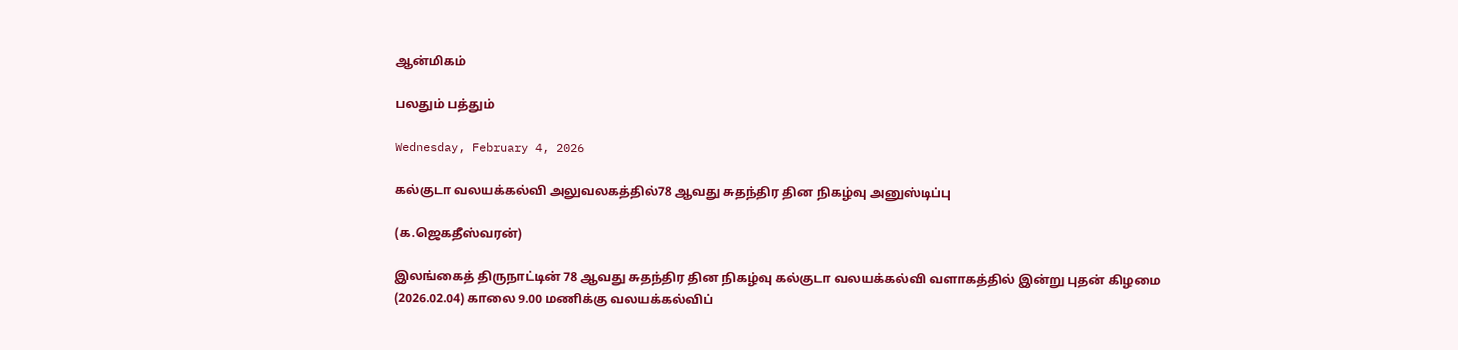ஆன்மிகம்

பலதும் பத்தும்

Wednesday, February 4, 2026

கல்குடா வலயக்கல்வி அலுவலகத்தில்78 ஆவது சுதந்திர தின நிகழ்வு அனுஸ்டிப்பு

(க.ஜெகதீஸ்வரன்)

இலங்கைத் திருநாட்டின் 78 ஆவது சுதந்திர தின நிகழ்வு கல்குடா வலயக்கல்வி வளாகத்தில் இன்று புதன் கிழமை (2026.02.04) காலை 9.00 மணிக்கு வலயக்கல்விப்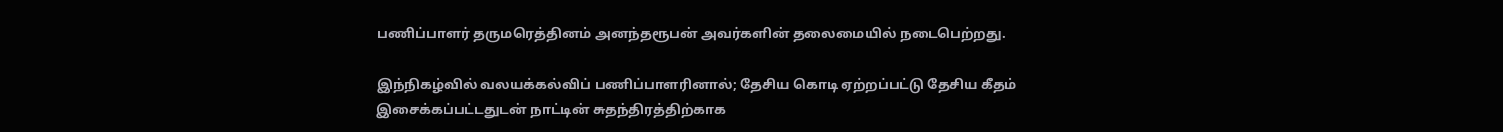பணிப்பாளர் தருமரெத்தினம் அனந்தரூபன் அவர்களின் தலைமையில் நடைபெற்றது.

இந்நிகழ்வில் வலயக்கல்விப் பணிப்பாளரினால்; தேசிய கொடி ஏற்றப்பட்டு தேசிய கீதம் இசைக்கப்பட்டதுடன் நாட்டின் சுதந்திரத்திற்காக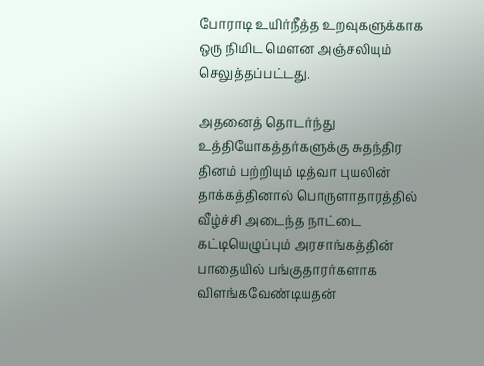போராடி உயிர்நீத்த உறவுகளுக்காக ஒரு நிமிட மௌன அஞ்சலியும் செலுத்தப்பட்டது.

அதனைத் தொடர்ந்து உத்தியோகத்தர்களுக்கு சுதந்திர தினம் பற்றியும் டித்வா புயலின் தாக்கத்தினால் பொருளாதாரத்தில் வீழ்ச்சி அடைந்த நாட்டை கட்டியெழுப்பும் அரசாங்கத்தின் பாதையில் பங்குதாரர்களாக விளங்கவேண்டியதன்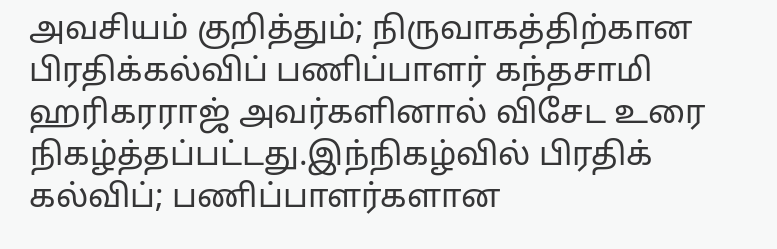அவசியம் குறித்தும்; நிருவாகத்திற்கான பிரதிக்கல்விப் பணிப்பாளர் கந்தசாமி ஹரிகரராஜ் அவர்களினால் விசேட உரை நிகழ்த்தப்பட்டது.இந்நிகழ்வில் பிரதிக் கல்விப்; பணிப்பாளர்களான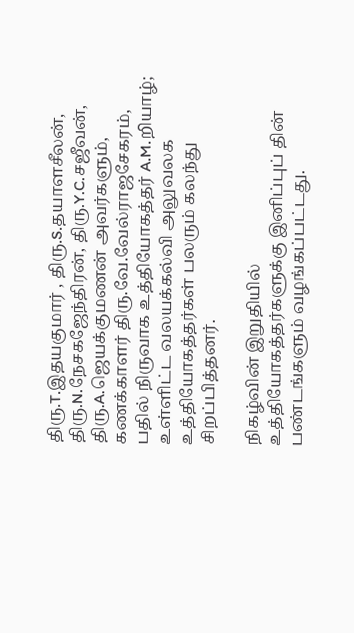திரு.T.இதயகுமார் , திரு.S.தயாளசீலன், திரு.N.நேசகஜேந்திரன், திரு.Y.C.சஜீவன், திரு.A.ஜெயக்குமணன் அவர்களும், கணக்காளர் திரு.வே.வேல்ராஜசேகரம், பதில் நிருவாக உத்தியோகத்தர் A.M.றியாழ்; உள்ளிட்ட வலயக்கல்வி அலுவலக உத்தியோகத்தர்கள் பலரும் கலந்து சிறப்பித்தனர்.

நிகழ்வின் இறுதியில் உத்தியோகத்தர்களுக்கு இனிப்புப் தின் பண்டங்களும் வழங்கப்பட்டது.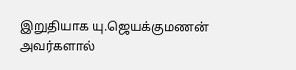இறுதியாக யு.ஜெயக்குமணன் அவர்களால்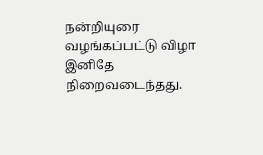நன்றியுரை வழங்கப்பட்டு விழா இனிதே நிறைவடைந்தது.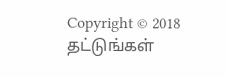Copyright © 2018 தட்டுங்கள்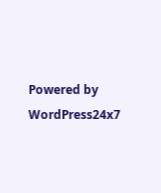Powered by WordPress24x7